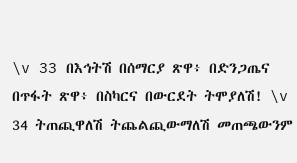\v 33 በእኅትሽ በሰማርያ ጽዋ፥ በድንጋጤና በጥፋት ጽዋ፥ በስካርና በውርደት ትሞያለሽ! \v 34 ትጠጪዋለሽ ትጨልጪውማለሽ መጠጫውንም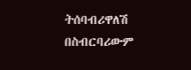ትሰባብሪዋለሽ በስብርባሪውም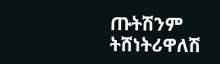ጡትሽንም ትሸነትሪዋለሽ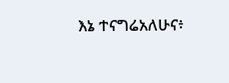እኔ ተናግሬአለሁና፥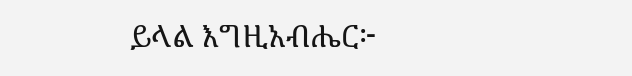ይላል እግዚአብሔር፦